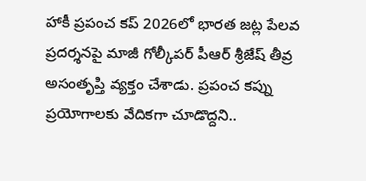హాకీ ప్రపంచ కప్ 2026లో భారత జట్ల పేలవ ప్రదర్శనపై మాజీ గోల్కీపర్ పీఆర్ శ్రీజేష్ తీవ్ర అసంతృప్తి వ్యక్తం చేశాడు. ప్రపంచ కప్ను ప్రయోగాలకు వేదికగా చూడొద్దని..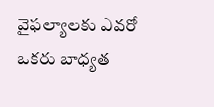వైఫల్యాలకు ఎవరో ఒకరు బాధ్యత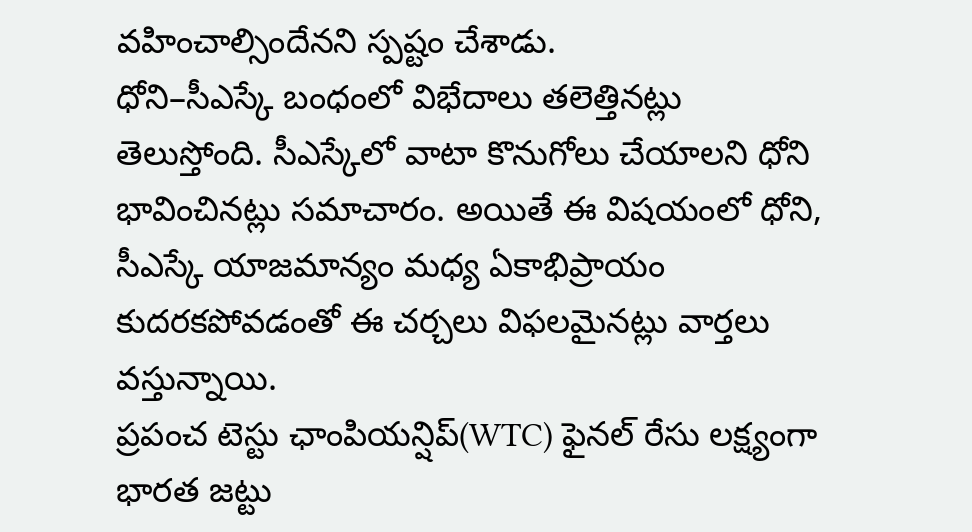వహించాల్సిందేనని స్పష్టం చేశాడు.
ధోని–సీఎస్కే బంధంలో విభేదాలు తలెత్తినట్లు తెలుస్తోంది. సీఎస్కేలో వాటా కొనుగోలు చేయాలని ధోని భావించినట్లు సమాచారం. అయితే ఈ విషయంలో ధోని, సీఎస్కే యాజమాన్యం మధ్య ఏకాభిప్రాయం కుదరకపోవడంతో ఈ చర్చలు విఫలమైనట్లు వార్తలు వస్తున్నాయి.
ప్రపంచ టెస్టు ఛాంపియన్షిప్(WTC) ఫైనల్ రేసు లక్ష్యంగా భారత జట్టు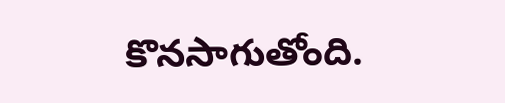కొనసాగుతోంది.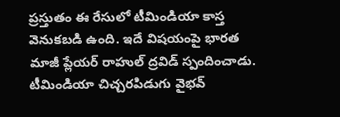ప్రస్తుతం ఈ రేసులో టీమిండియా కాస్త వెనుకబడి ఉంది. ఇదే విషయంపై భారత మాజీ ప్లేయర్ రాహుల్ ద్రవిడ్ స్పందించాడు.
టీమిండియా చిచ్చరపిడుగు వైభవ్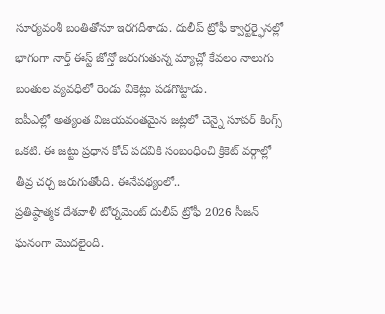సూర్యవంశీ బంతితోనూ ఇరగదీశాడు. దులీప్ ట్రోఫీ క్వార్టర్ఫైనల్లో భాగంగా నార్త్ ఈస్ట్ జోన్తో జరుగుతున్న మ్యాచ్లో కేవలం నాలుగు బంతుల వ్యవధిలో రెండు వికెట్లు పడగొట్టాడు.
ఐపీఎల్లో అత్యంత విజయవంతమైన జట్లలో చెన్నై సూపర్ కింగ్స్ ఒకటి. ఈ జట్టు ప్రధాన కోచ్ పదవికి సంబంధించి క్రికెట్ వర్గాల్లో తీవ్ర చర్చ జరుగుతోంది. ఈనేపథ్యంలో..
ప్రతిష్ఠాత్మక దేశవాళీ టోర్నమెంట్ దులీప్ ట్రోఫీ 2026 సీజన్ ఘనంగా మొదలైంది.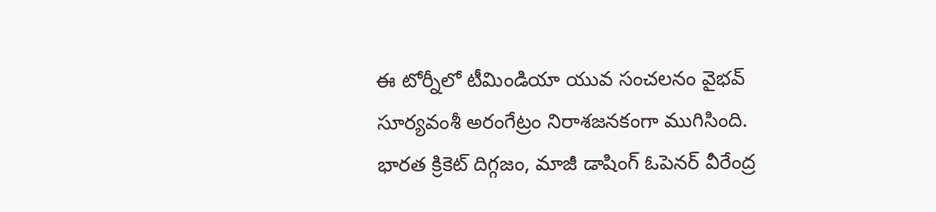ఈ టోర్నీలో టీమిండియా యువ సంచలనం వైభవ్ సూర్యవంశీ అరంగేట్రం నిరాశజనకంగా ముగిసింది.
భారత క్రికెట్ దిగ్గజం, మాజీ డాషింగ్ ఓపెనర్ వీరేంద్ర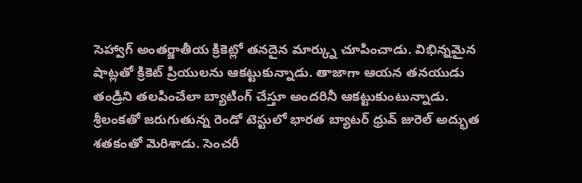సెహ్వాగ్ అంతర్జాతీయ క్రికెట్లో తనదైన మార్క్ను చూపించాడు. విభిన్నమైన షాట్లతో క్రికెట్ ప్రియులను ఆకట్టుకున్నాడు. తాజాగా ఆయన తనయుడు తండ్రిని తలపించేలా బ్యాటింగ్ చేస్తూ అందరినీ ఆకట్టుకుంటున్నాడు.
శ్రీలంకతో జరుగుతున్న రెండో టెస్టులో భారత బ్యాటర్ ధ్రువ్ జురెల్ అద్భుత శతకంతో మెరిశాడు. సెంచరీ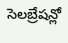సెలబ్రేషన్లో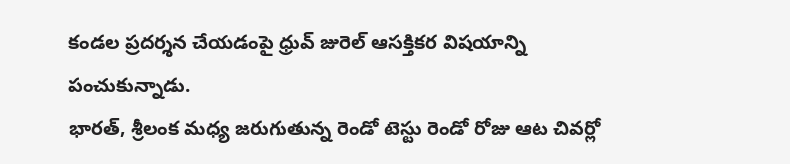కండల ప్రదర్శన చేయడంపై ధ్రువ్ జురెల్ ఆసక్తికర విషయాన్ని పంచుకున్నాడు.
భారత్, శ్రీలంక మధ్య జరుగుతున్న రెండో టెస్టు రెండో రోజు ఆట చివర్లో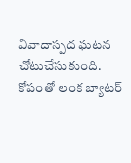వివాదాస్పద ఘటన చోటుచేసుకుంది. కోపంతో లంక బ్యాటర్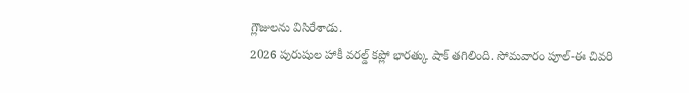గ్లౌజులను విసిరేశాడు.
2026 పురుషుల హాకీ వరల్డ్ కప్లో భారత్కు షాక్ తగిలింది. సోమవారం పూల్-ఈ చివరి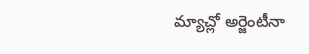మ్యాచ్లో అర్జెంటీనా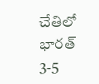చేతిలో భారత్ 3-5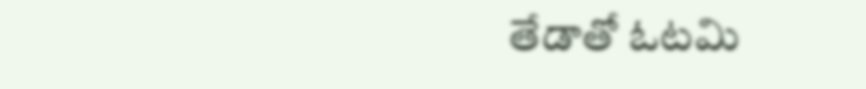తేడాతో ఓటమి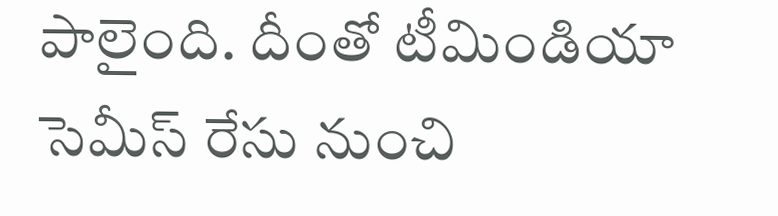పాలైంది. దీంతో టీమిండియా సెమీస్ రేసు నుంచి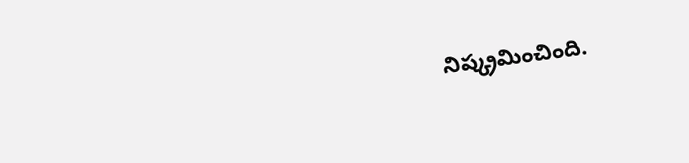నిష్క్రమించింది.